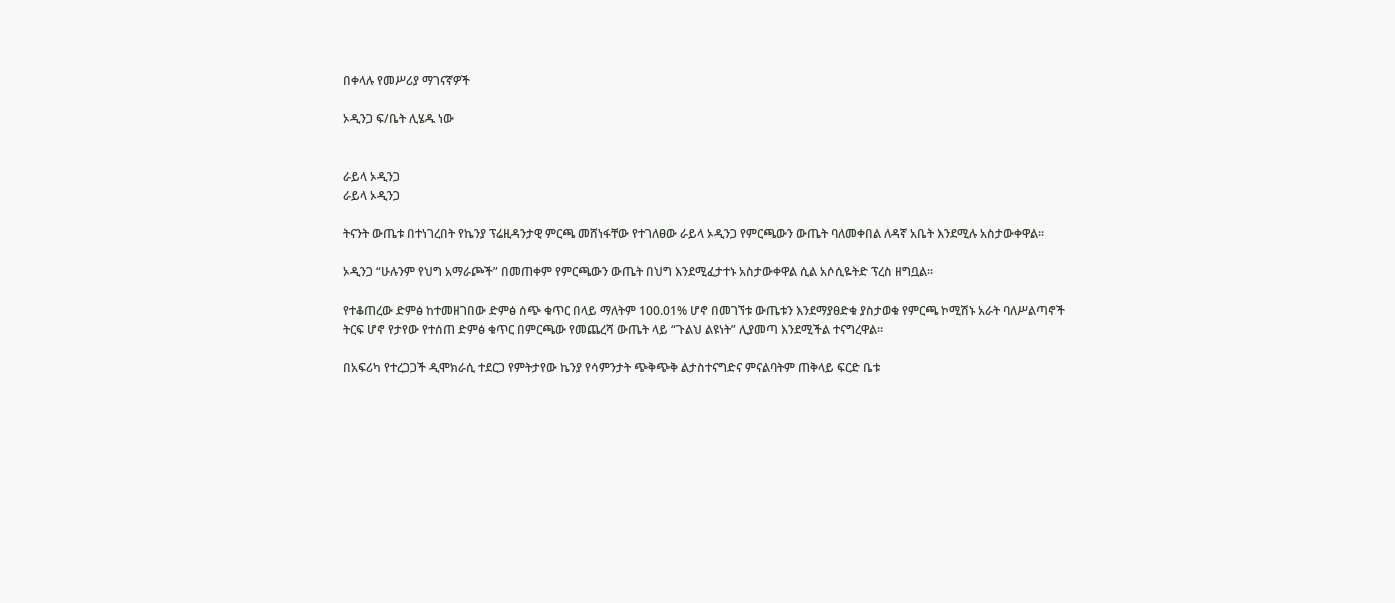በቀላሉ የመሥሪያ ማገናኛዎች

ኦዲንጋ ፍ/ቤት ሊሄዱ ነው


ራይላ ኦዲንጋ
ራይላ ኦዲንጋ

ትናንት ውጤቱ በተነገረበት የኬንያ ፕሬዚዳንታዊ ምርጫ መሸነፋቸው የተገለፀው ራይላ ኦዲንጋ የምርጫውን ውጤት ባለመቀበል ለዳኛ አቤት እንደሚሉ አስታውቀዋል።

ኦዲንጋ “ሁሉንም የህግ አማራጮች” በመጠቀም የምርጫውን ውጤት በህግ እንደሚፈታተኑ አስታውቀዋል ሲል አሶሲዬትድ ፕረስ ዘግቧል።

የተቆጠረው ድምፅ ከተመዘገበው ድምፅ ሰጭ ቁጥር በላይ ማለትም 100.01% ሆኖ በመገኘቱ ውጤቱን እንደማያፀድቁ ያስታወቁ የምርጫ ኮሚሽኑ አራት ባለሥልጣኖች ትርፍ ሆኖ የታየው የተሰጠ ድምፅ ቁጥር በምርጫው የመጨረሻ ውጤት ላይ “ጉልህ ልዩነት” ሊያመጣ እንደሚችል ተናግረዋል።

በአፍሪካ የተረጋጋች ዲሞክራሲ ተደርጋ የምትታየው ኬንያ የሳምንታት ጭቅጭቅ ልታስተናግድና ምናልባትም ጠቅላይ ፍርድ ቤቱ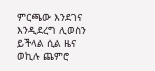ምርጫው እንደገና እንዲደረግ ሊወስን ይችላል ሲል ዜና ወኪሉ ጨምሮ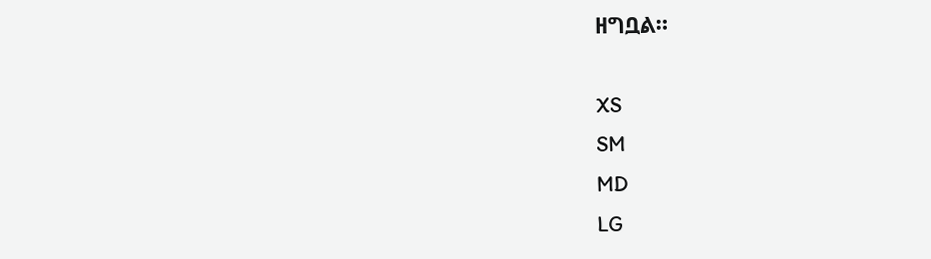ዘግቧል።

XS
SM
MD
LG